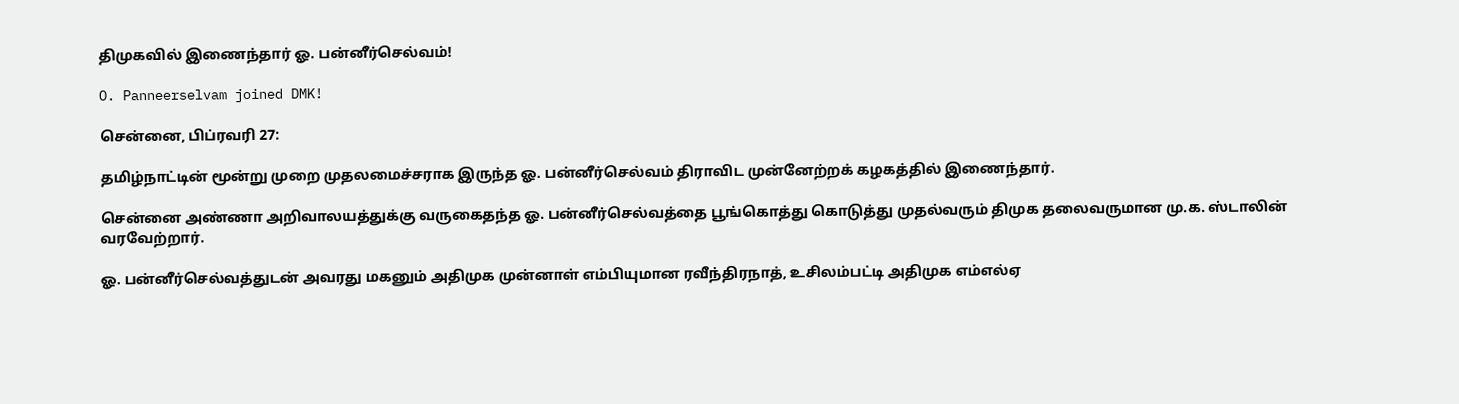திமுகவில் இணைந்தார் ஓ. பன்னீர்செல்வம்!

O. Panneerselvam joined DMK!

சென்னை, பிப்ரவரி 27:

தமிழ்நாட்டின் மூன்று முறை முதலமைச்சராக இருந்த ஓ. பன்னீர்செல்வம் திராவிட முன்னேற்றக் கழகத்தில் இணைந்தார்.

சென்னை அண்ணா அறிவாலயத்துக்கு வருகைதந்த ஓ. பன்னீர்செல்வத்தை பூங்கொத்து கொடுத்து முதல்வரும் திமுக தலைவருமான மு.க. ஸ்டாலின் வரவேற்றார்.

ஓ. பன்னீர்செல்வத்துடன் அவரது மகனும் அதிமுக முன்னாள் எம்பியுமான ரவீந்திரநாத், உசிலம்பட்டி அதிமுக எம்எல்ஏ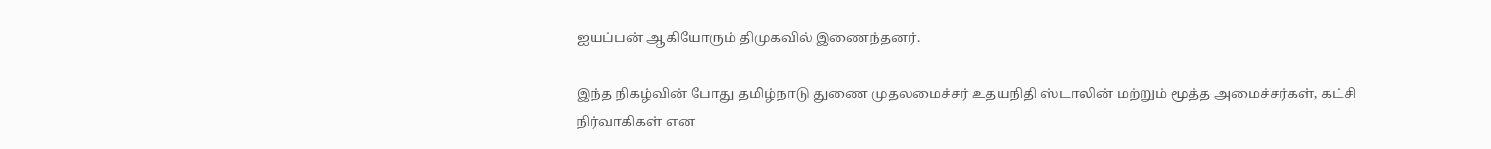ஐயப்பன் ஆகியோரும் திமுகவில் இணைந்தனர்.

இந்த நிகழ்வின் போது தமிழ்நாடு துணை முதலமைச்சர் உதயநிதி ஸ்டாலின் மற்றும் மூத்த அமைச்சர்கள், கட்சி நிர்வாகிகள் என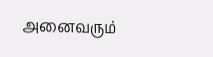அனைவரும்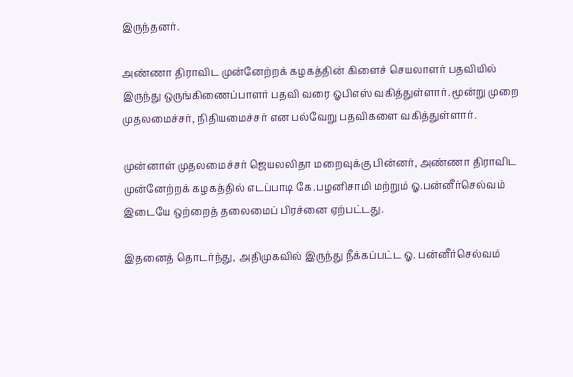இருந்தனர்.

அண்ணா திராவிட முன்னேற்றக் கழகத்தின் கிளைச் செயலாளர் பதவியில் இருந்து ஒருங்கிணைப்பாளர் பதவி வரை ஓபிஎஸ் வகித்துள்ளார். மூன்று முறை முதலமைச்சர், நிதியமைச்சர் என பல்வேறு பதவிகளை வகித்துள்ளார்.

முன்னாள் முதலமைச்சர் ஜெயலலிதா மறைவுக்கு பின்னர், அண்ணா திராவிட முன்னேற்றக் கழகத்தில் எடப்பாடி கே.பழனிசாமி மற்றும் ஓ.பன்னீர்செல்வம் இடையே ஒற்றைத் தலைமைப் பிரச்னை ஏற்பட்டது.

இதனைத் தொடர்ந்து, அதிமுகவில் இருந்து நீக்கப்பட்ட ஓ. பன்னீர்செல்வம்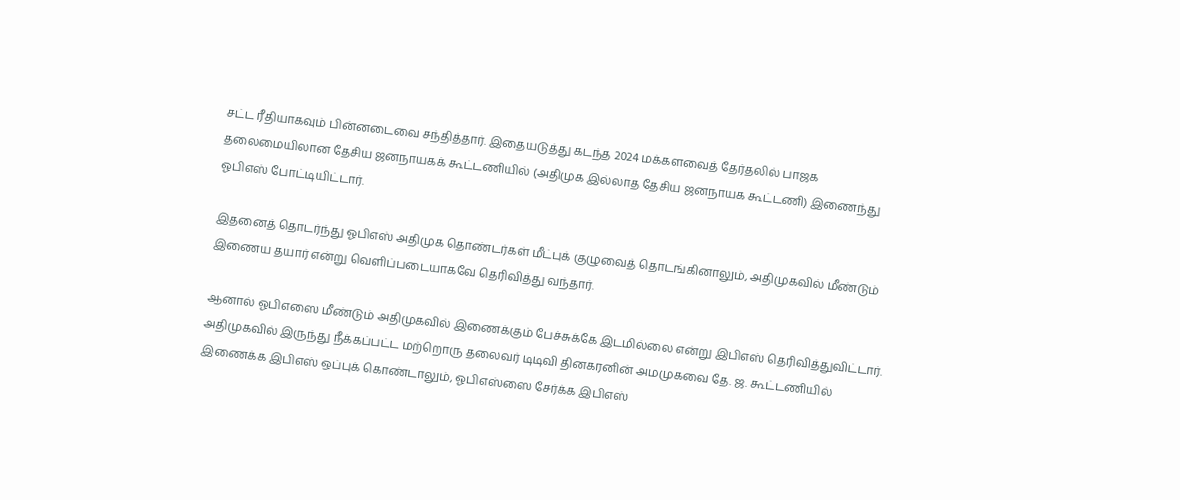சட்ட ரீதியாகவும் பின்னடைவை சந்தித்தார். இதையடுத்து கடந்த 2024 மக்களவைத் தேர்தலில் பாஜக தலைமையிலான தேசிய ஜனநாயகக் கூட்டணியில் (அதிமுக இல்லாத தேசிய ஜனநாயக கூட்டணி) இணைந்து ஓபிஎஸ் போட்டியிட்டார்.

இதனைத் தொடர்ந்து ஓபிஎஸ் அதிமுக தொண்டர்கள் மீட்புக் குழுவைத் தொடங்கினாலும், அதிமுகவில் மீண்டும் இணைய தயார் என்று வெளிப்படையாகவே தெரிவித்து வந்தார்.

ஆனால் ஓபிஎஸை மீண்டும் அதிமுகவில் இணைக்கும் பேச்சுக்கே இடமில்லை என்று இபிஎஸ் தெரிவித்துவிட்டார். அதிமுகவில் இருந்து நீக்கப்பட்ட மற்றொரு தலைவர் டிடிவி தினகரனின் அமமுகவை தே. ஜ. கூட்டணியில் இணைக்க இபிஎஸ் ஒப்புக் கொண்டாலும், ஓபிஎஸ்ஸை சேர்க்க இபிஎஸ்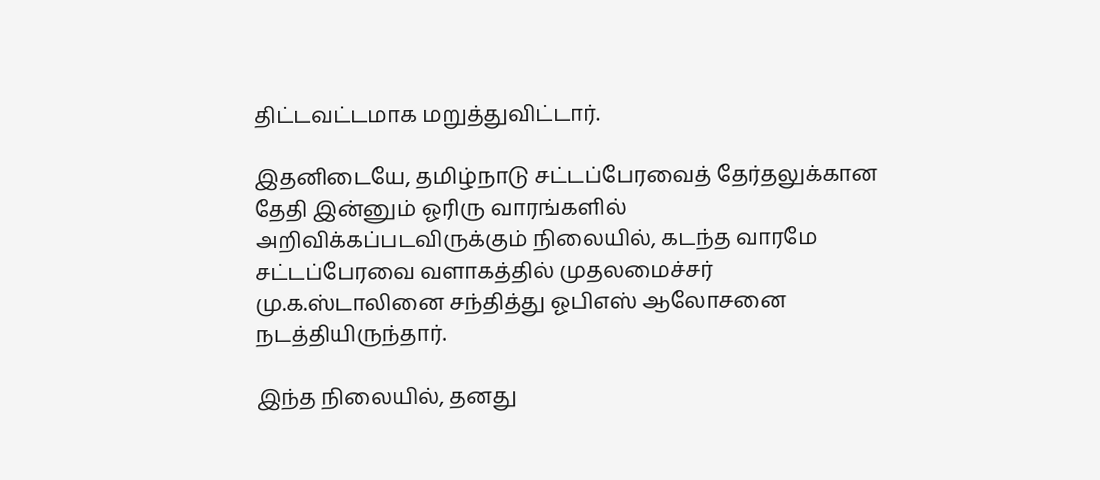திட்டவட்டமாக மறுத்துவிட்டார்.

இதனிடையே, தமிழ்நாடு சட்டப்பேரவைத் தேர்தலுக்கான தேதி இன்னும் ஓரிரு வாரங்களில் அறிவிக்கப்படவிருக்கும் நிலையில், கடந்த வாரமே சட்டப்பேரவை வளாகத்தில் முதலமைச்சர் மு.க.ஸ்டாலினை சந்தித்து ஓபிஎஸ் ஆலோசனை நடத்தியிருந்தார்.

இந்த நிலையில், தனது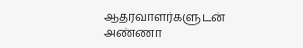ஆதரவாளர்களுடன் அண்ணா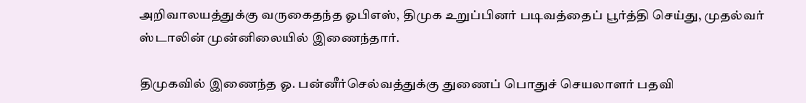அறிவாலயத்துக்கு வருகைதந்த ஓபிஎஸ், திமுக உறுப்பினர் படிவத்தைப் பூர்த்தி செய்து, முதல்வர் ஸ்டாலின் முன்னிலையில் இணைந்தார்.

திமுகவில் இணைந்த ஓ. பன்னீர்செல்வத்துக்கு துணைப் பொதுச் செயலாளர் பதவி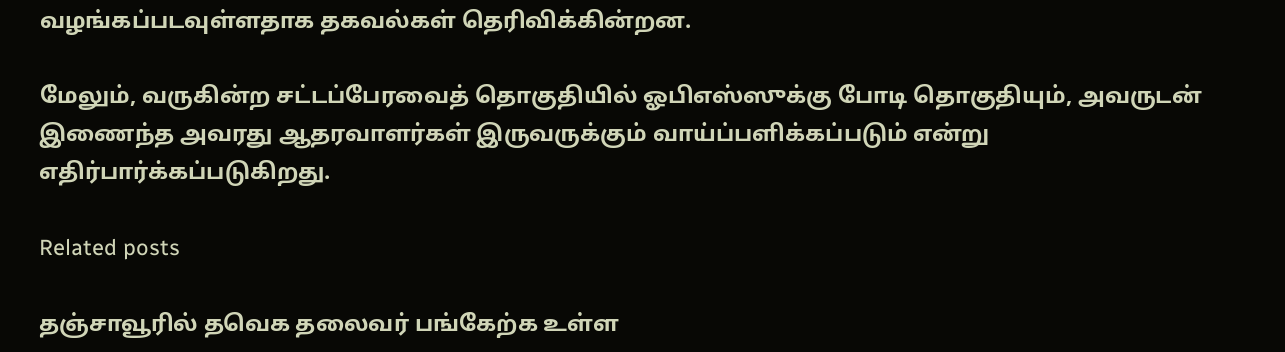வழங்கப்படவுள்ளதாக தகவல்கள் தெரிவிக்கின்றன.

மேலும், வருகின்ற சட்டப்பேரவைத் தொகுதியில் ஓபிஎஸ்ஸுக்கு போடி தொகுதியும், அவருடன் இணைந்த அவரது ஆதரவாளர்கள் இருவருக்கும் வாய்ப்பளிக்கப்படும் என்று எதிர்பார்க்கப்படுகிறது.

Related posts

தஞ்சாவூரில் தவெக தலைவர் பங்கேற்க உள்ள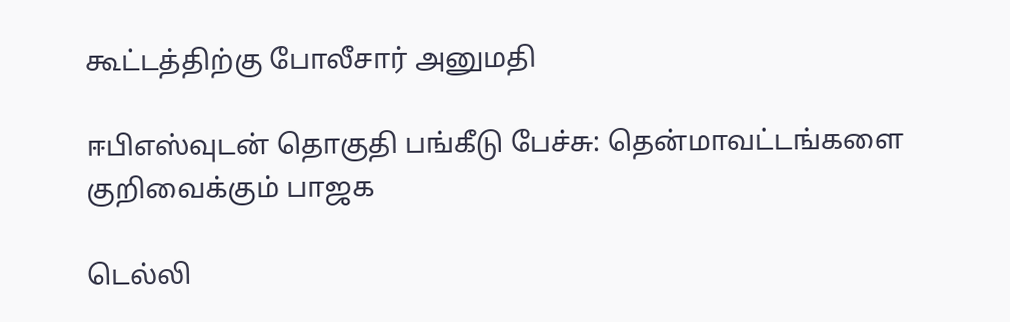கூட்டத்திற்கு போலீசார் அனுமதி

ஈபிஎஸ்வுடன் தொகுதி பங்கீடு பேச்சு: தென்மாவட்டங்களை குறிவைக்கும் பாஜக

டெல்லி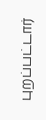புறப்பட்டார்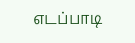எடப்பாடி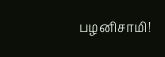பழனிசாமி!